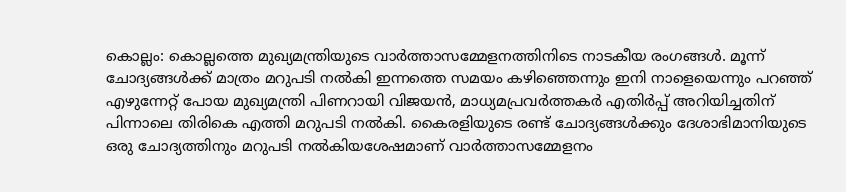കൊല്ലം: കൊല്ലത്തെ മുഖ്യമന്ത്രിയുടെ വാർത്താസമ്മേളനത്തിനിടെ നാടകീയ രംഗങ്ങൾ. മൂന്ന് ചോദ്യങ്ങൾക്ക് മാത്രം മറുപടി നൽകി ഇന്നത്തെ സമയം കഴിഞ്ഞെന്നും ഇനി നാളെയെന്നും പറഞ്ഞ് എഴുന്നേറ്റ് പോയ മുഖ്യമന്ത്രി പിണറായി വിജയൻ, മാധ്യമപ്രവർത്തകർ എതിർപ്പ് അറിയിച്ചതിന് പിന്നാലെ തിരികെ എത്തി മറുപടി നൽകി. കൈരളിയുടെ രണ്ട് ചോദ്യങ്ങൾക്കും ദേശാഭിമാനിയുടെ ഒരു ചോദ്യത്തിനും മറുപടി നൽകിയശേഷമാണ് വാർത്താസമ്മേളനം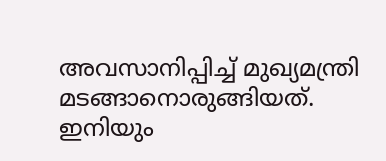അവസാനിപ്പിച്ച് മുഖ്യമന്ത്രി മടങ്ങാനൊരുങ്ങിയത്. ഇനിയും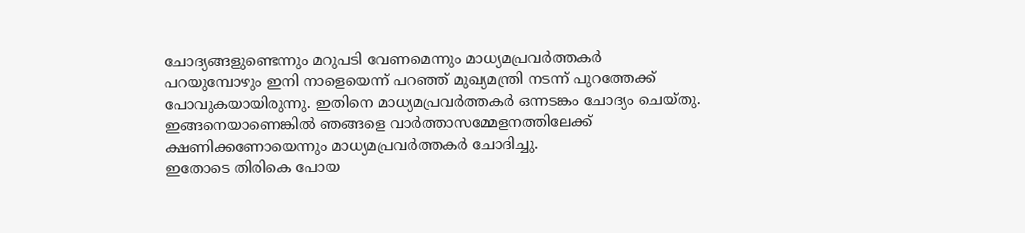ചോദ്യങ്ങളുണ്ടെന്നും മറുപടി വേണമെന്നും മാധ്യമപ്രവർത്തകർ പറയുമ്പോഴും ഇനി നാളെയെന്ന് പറഞ്ഞ് മുഖ്യമന്ത്രി നടന്ന് പുറത്തേക്ക് പോവുകയായിരുന്നു. ഇതിനെ മാധ്യമപ്രവർത്തകർ ഒന്നടങ്കം ചോദ്യം ചെയ്തു. ഇങ്ങനെയാണെങ്കിൽ ഞങ്ങളെ വാർത്താസമ്മേളനത്തിലേക്ക് ക്ഷണിക്കണോയെന്നും മാധ്യമപ്രവർത്തകർ ചോദിച്ചു.
ഇതോടെ തിരികെ പോയ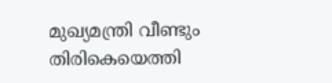മുഖ്യമന്ത്രി വീണ്ടും തിരികെയെത്തി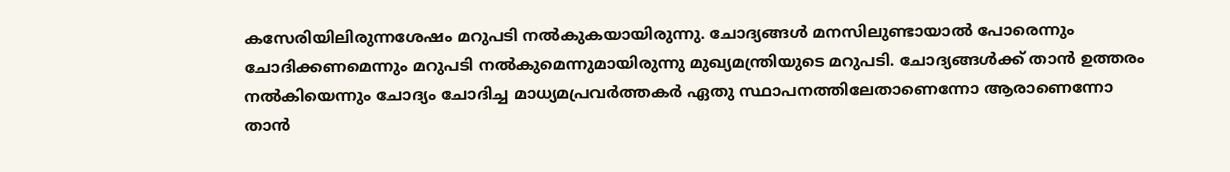കസേരിയിലിരുന്നശേഷം മറുപടി നൽകുകയായിരുന്നു. ചോദ്യങ്ങൾ മനസിലുണ്ടായാൽ പോരെന്നും ചോദിക്കണമെന്നും മറുപടി നൽകുമെന്നുമായിരുന്നു മുഖ്യമന്ത്രിയുടെ മറുപടി. ചോദ്യങ്ങൾക്ക് താൻ ഉത്തരം നൽകിയെന്നും ചോദ്യം ചോദിച്ച മാധ്യമപ്രവർത്തകർ ഏതു സ്ഥാപനത്തിലേതാണെന്നോ ആരാണെന്നോ താൻ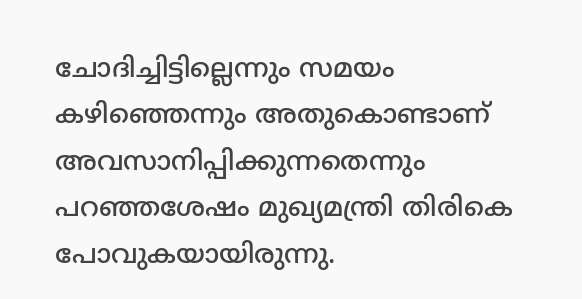ചോദിച്ചിട്ടില്ലെന്നും സമയം കഴിഞ്ഞെന്നും അതുകൊണ്ടാണ് അവസാനിപ്പിക്കുന്നതെന്നും പറഞ്ഞശേഷം മുഖ്യമന്ത്രി തിരികെ പോവുകയായിരുന്നു.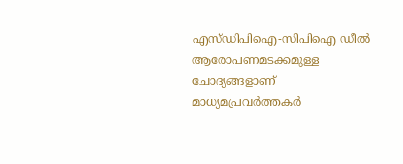എസ്ഡിപിഐ-സിപിഐ ഡീൽ ആരോപണമടക്കമുള്ള ചോദ്യങ്ങളാണ് മാധ്യമപ്രവർത്തകർ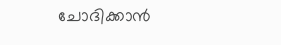ചോദിക്കാൻ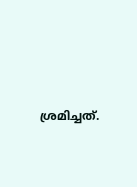ശ്രമിച്ചത്.